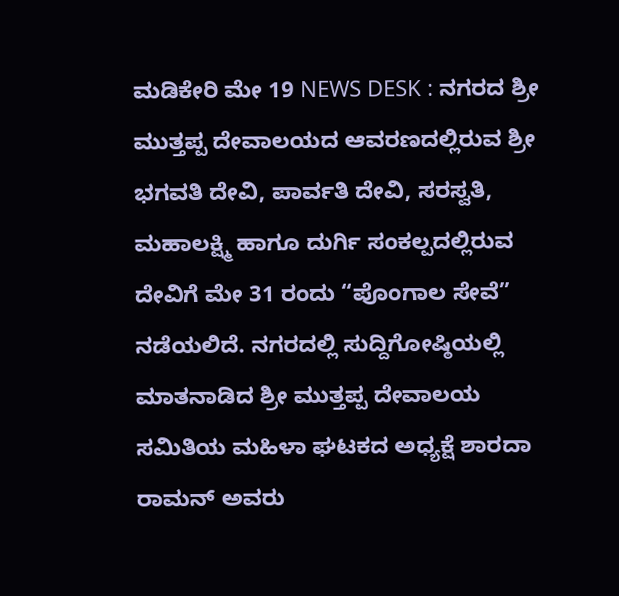ಮಡಿಕೇರಿ ಮೇ 19 NEWS DESK : ನಗರದ ಶ್ರೀ ಮುತ್ತಪ್ಪ ದೇವಾಲಯದ ಆವರಣದಲ್ಲಿರುವ ಶ್ರೀ ಭಗವತಿ ದೇವಿ, ಪಾರ್ವತಿ ದೇವಿ, ಸರಸ್ವತಿ, ಮಹಾಲಕ್ಷ್ಮಿ ಹಾಗೂ ದುರ್ಗಿ ಸಂಕಲ್ಪದಲ್ಲಿರುವ ದೇವಿಗೆ ಮೇ 31 ರಂದು “ಪೊಂಗಾಲ ಸೇವೆ” ನಡೆಯಲಿದೆ. ನಗರದಲ್ಲಿ ಸುದ್ದಿಗೋಷ್ಠಿಯಲ್ಲಿ ಮಾತನಾಡಿದ ಶ್ರೀ ಮುತ್ತಪ್ಪ ದೇವಾಲಯ ಸಮಿತಿಯ ಮಹಿಳಾ ಘಟಕದ ಅಧ್ಯಕ್ಷೆ ಶಾರದಾ ರಾಮನ್ ಅವರು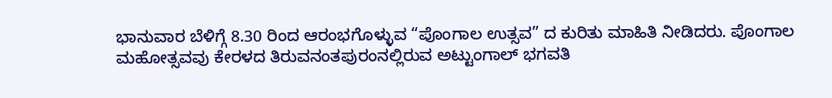ಭಾನುವಾರ ಬೆಳಿಗ್ಗೆ 8.30 ರಿಂದ ಆರಂಭಗೊಳ್ಳುವ “ಪೊಂಗಾಲ ಉತ್ಸವ” ದ ಕುರಿತು ಮಾಹಿತಿ ನೀಡಿದರು. ಪೊಂಗಾಲ ಮಹೋತ್ಸವವು ಕೇರಳದ ತಿರುವನಂತಪುರಂನಲ್ಲಿರುವ ಅಟ್ಟುಂಗಾಲ್ ಭಗವತಿ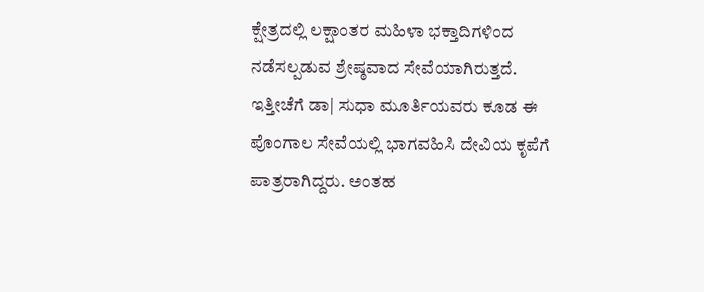ಕ್ಷೇತ್ರದಲ್ಲಿ ಲಕ್ಷಾಂತರ ಮಹಿಳಾ ಭಕ್ತಾದಿಗಳಿಂದ ನಡೆಸಲ್ಪಡುವ ಶ್ರೇಷ್ಠವಾದ ಸೇವೆಯಾಗಿರುತ್ತದೆ. ಇತ್ತೀಚೆಗೆ ಡಾ| ಸುಧಾ ಮೂರ್ತಿಯವರು ಕೂಡ ಈ ಪೊಂಗಾಲ ಸೇವೆಯಲ್ಲಿ ಭಾಗವಹಿಸಿ ದೇವಿಯ ಕೃಪೆಗೆ ಪಾತ್ರರಾಗಿದ್ದರು. ಅಂತಹ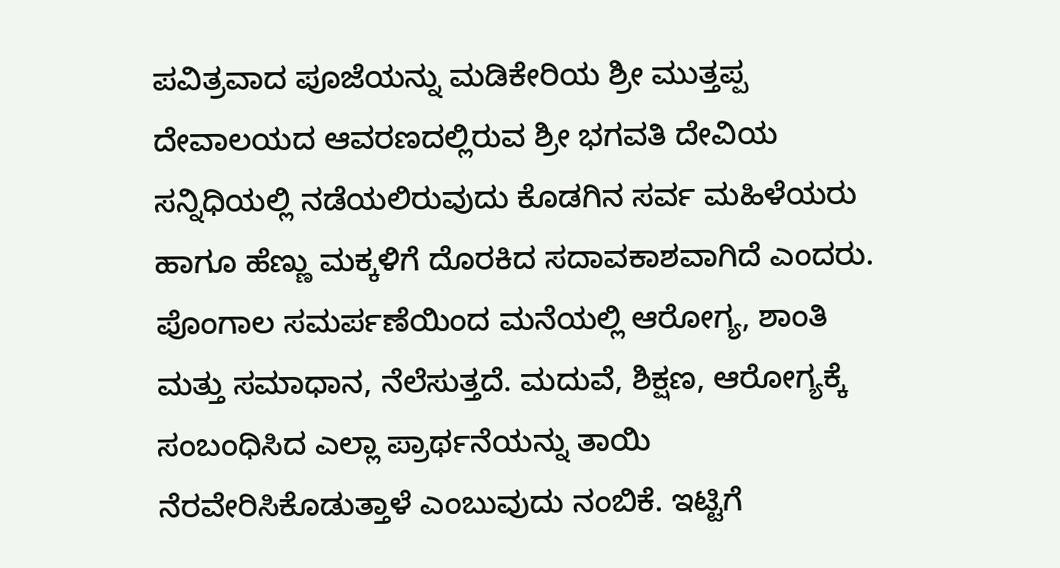ಪವಿತ್ರವಾದ ಪೂಜೆಯನ್ನು ಮಡಿಕೇರಿಯ ಶ್ರೀ ಮುತ್ತಪ್ಪ ದೇವಾಲಯದ ಆವರಣದಲ್ಲಿರುವ ಶ್ರೀ ಭಗವತಿ ದೇವಿಯ ಸನ್ನಿಧಿಯಲ್ಲಿ ನಡೆಯಲಿರುವುದು ಕೊಡಗಿನ ಸರ್ವ ಮಹಿಳೆಯರು ಹಾಗೂ ಹೆಣ್ಣು ಮಕ್ಕಳಿಗೆ ದೊರಕಿದ ಸದಾವಕಾಶವಾಗಿದೆ ಎಂದರು. ಪೊಂಗಾಲ ಸಮರ್ಪಣೆಯಿಂದ ಮನೆಯಲ್ಲಿ ಆರೋಗ್ಯ, ಶಾಂತಿ ಮತ್ತು ಸಮಾಧಾನ, ನೆಲೆಸುತ್ತದೆ. ಮದುವೆ, ಶಿಕ್ಷಣ, ಆರೋಗ್ಯಕ್ಕೆ ಸಂಬಂಧಿಸಿದ ಎಲ್ಲಾ ಪ್ರಾರ್ಥನೆಯನ್ನು ತಾಯಿ ನೆರವೇರಿಸಿಕೊಡುತ್ತಾಳೆ ಎಂಬುವುದು ನಂಬಿಕೆ. ಇಟ್ಟಿಗೆ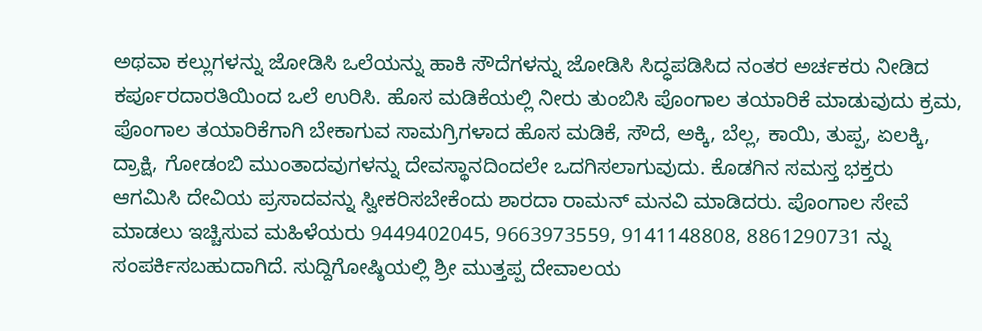ಅಥವಾ ಕಲ್ಲುಗಳನ್ನು ಜೋಡಿಸಿ ಒಲೆಯನ್ನು ಹಾಕಿ ಸೌದೆಗಳನ್ನು ಜೋಡಿಸಿ ಸಿದ್ಧಪಡಿಸಿದ ನಂತರ ಅರ್ಚಕರು ನೀಡಿದ ಕರ್ಪೂರದಾರತಿಯಿಂದ ಒಲೆ ಉರಿಸಿ. ಹೊಸ ಮಡಿಕೆಯಲ್ಲಿ ನೀರು ತುಂಬಿಸಿ ಪೊಂಗಾಲ ತಯಾರಿಕೆ ಮಾಡುವುದು ಕ್ರಮ, ಪೊಂಗಾಲ ತಯಾರಿಕೆಗಾಗಿ ಬೇಕಾಗುವ ಸಾಮಗ್ರಿಗಳಾದ ಹೊಸ ಮಡಿಕೆ, ಸೌದೆ, ಅಕ್ಕಿ, ಬೆಲ್ಲ, ಕಾಯಿ, ತುಪ್ಪ, ಏಲಕ್ಕಿ, ದ್ರಾಕ್ಷಿ, ಗೋಡಂಬಿ ಮುಂತಾದವುಗಳನ್ನು ದೇವಸ್ಥಾನದಿಂದಲೇ ಒದಗಿಸಲಾಗುವುದು. ಕೊಡಗಿನ ಸಮಸ್ತ ಭಕ್ತರು ಆಗಮಿಸಿ ದೇವಿಯ ಪ್ರಸಾದವನ್ನು ಸ್ವೀಕರಿಸಬೇಕೆಂದು ಶಾರದಾ ರಾಮನ್ ಮನವಿ ಮಾಡಿದರು. ಪೊಂಗಾಲ ಸೇವೆ ಮಾಡಲು ಇಚ್ಚಿಸುವ ಮಹಿಳೆಯರು 9449402045, 9663973559, 9141148808, 8861290731 ನ್ನು ಸಂಪರ್ಕಿಸಬಹುದಾಗಿದೆ. ಸುದ್ದಿಗೋಷ್ಠಿಯಲ್ಲಿ ಶ್ರೀ ಮುತ್ತಪ್ಪ ದೇವಾಲಯ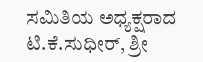ಸಮಿತಿಯ ಅಧ್ಯಕ್ಷರಾದ ಟಿ.ಕೆ.ಸುಧೀರ್, ಶ್ರೀ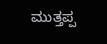ಮುತ್ತಪ್ಪ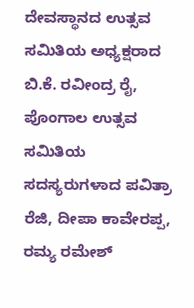ದೇವಸ್ಥಾನದ ಉತ್ಸವ ಸಮಿತಿಯ ಅಧ್ಯಕ್ಷರಾದ ಬಿ.ಕೆ. ರವೀಂದ್ರ ರೈ, ಪೊಂಗಾಲ ಉತ್ಸವ ಸಮಿತಿಯ ಸದಸ್ಯರುಗಳಾದ ಪವಿತ್ರಾ ರೆಜಿ, ದೀಪಾ ಕಾವೇರಪ್ಪ, ರಮ್ಯ ರಮೇಶ್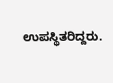ಉಪಸ್ಥಿತರಿದ್ದರು.